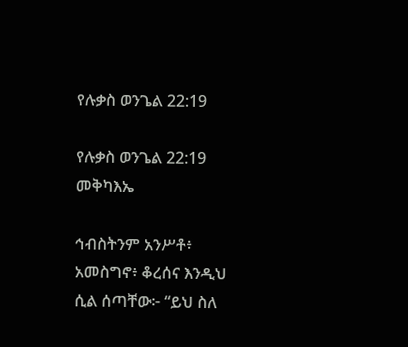የሉቃስ ወንጌል 22:19

የሉቃስ ወንጌል 22:19 መቅካእኤ

ኅብስትንም አንሥቶ፥ አመስግኖ፥ ቆረሰና እንዲህ ሲል ሰጣቸው፦ “ይህ ስለ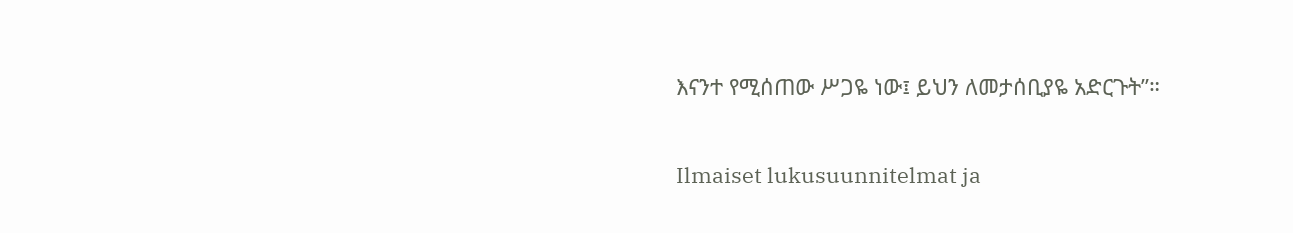እናንተ የሚሰጠው ሥጋዬ ነው፤ ይህን ለመታሰቢያዬ አድርጉት”።

Ilmaiset lukusuunnitelmat ja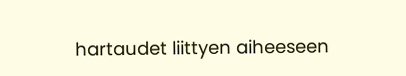hartaudet liittyen aiheeseen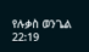የሉቃስ ወንጌል 22:19